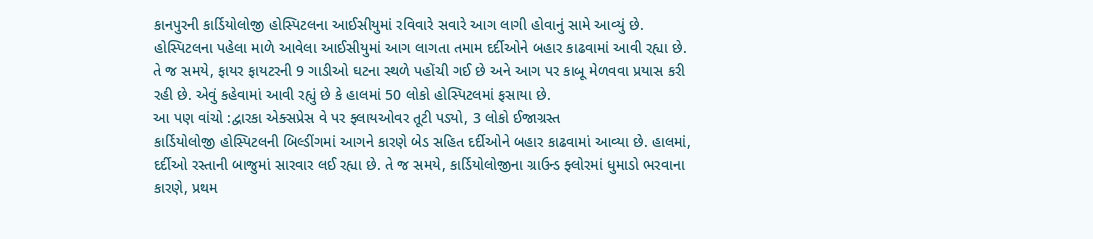કાનપુરની કાર્ડિયોલોજી હોસ્પિટલના આઈસીયુમાં રવિવારે સવારે આગ લાગી હોવાનું સામે આવ્યું છે. હોસ્પિટલના પહેલા માળે આવેલા આઈસીયુમાં આગ લાગતા તમામ દર્દીઓને બહાર કાઢવામાં આવી રહ્યા છે. તે જ સમયે, ફાયર ફાયટરની 9 ગાડીઓ ઘટના સ્થળે પહોંચી ગઈ છે અને આગ પર કાબૂ મેળવવા પ્રયાસ કરી રહી છે. એવું કહેવામાં આવી રહ્યું છે કે હાલમાં 50 લોકો હોસ્પિટલમાં ફસાયા છે.
આ પણ વાંચો :દ્વારકા એક્સપ્રેસ વે પર ફ્લાયઓવર તૂટી પડ્યો, 3 લોકો ઈજાગ્રસ્ત
કાર્ડિયોલોજી હોસ્પિટલની બિલ્ડીંગમાં આગને કારણે બેડ સહિત દર્દીઓને બહાર કાઢવામાં આવ્યા છે. હાલમાં, દર્દીઓ રસ્તાની બાજુમાં સારવાર લઈ રહ્યા છે. તે જ સમયે, કાર્ડિયોલોજીના ગ્રાઉન્ડ ફ્લોરમાં ધુમાડો ભરવાના કારણે, પ્રથમ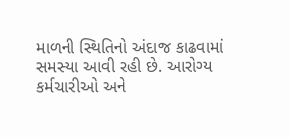માળની સ્થિતિનો અંદાજ કાઢવામાં સમસ્યા આવી રહી છે. આરોગ્ય કર્મચારીઓ અને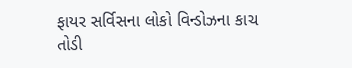ફાયર સર્વિસના લોકો વિન્ડોઝના કાચ તોડી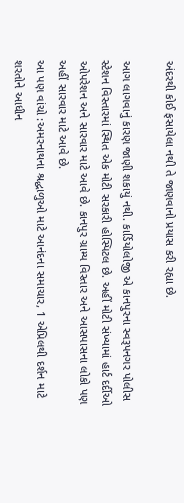અંદરથી કોઈ ફસાયેલા નથી તે જાણવાનો પ્રયાસ કરી રહ્યા છે.

આગ લાગવાનું કારણ જાણી શકાયું નથી. કાર્ડિયોલોજી એ કાનપુરના સ્વરૂપનગર પોલીસ સ્ટેશન વિસ્તારમાં સ્થિત એક મોટી સરકારી હોસ્પિટલ છે. અહીં મોટી સંખ્યામાં હાર્ટ દર્દીઓ ઓપરેશન અને સારવાર માટે આવે છે. કાનપુર ગ્રામ્ય વિસ્તાર અને આસપાસના લોકો પણ અહીં સારવાર માટે આવે છે.
આ પણ વાંચો :અમરનાથના શ્રદ્ધાળુઓ માટે આનંદના સમાચાર, 1 એપ્રિલથી દર્શન માટે શરતોને આધીન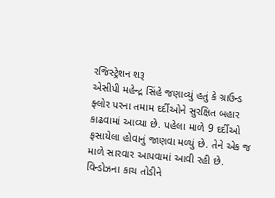રજિસ્ટ્રેશન શરૂ
એસીપી મહેન્દ્ર સિંહે જણાવ્યું હતું કે ગ્રાઉન્ડ ફ્લોર પરના તમામ દર્દીઓને સુરક્ષિત બહાર કાઢવામાં આવ્યા છે. પહેલા માળે 9 દર્દીઓ ફસાયેલા હોવાનું જાણવા મળ્યું છે. તેને એક જ માળે સારવાર આપવામાં આવી રહી છે. વિન્ડોઝના કાચ તોડીને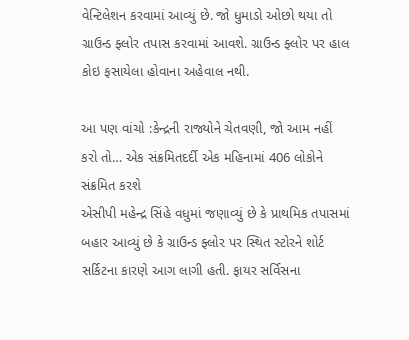વેન્ટિલેશન કરવામાં આવ્યું છે. જો ધુમાડો ઓછો થયા તો ગ્રાઉન્ડ ફ્લોર તપાસ કરવામાં આવશે. ગ્રાઉન્ડ ફ્લોર પર હાલ કોઇ ફસાયેલા હોવાના અહેવાલ નથી.

આ પણ વાંચો :કેન્દ્રની રાજ્યોને ચેતવણી, જો આમ નહીં કરો તો… એક સંક્રમિતદર્દી એક મહિનામાં 406 લોકોને સંક્રમિત કરશે
એસીપી મહેન્દ્ર સિંહે વધુમાં જણાવ્યું છે કે પ્રાથમિક તપાસમાં બહાર આવ્યું છે કે ગ્રાઉન્ડ ફ્લોર પર સ્થિત સ્ટોરને શોર્ટ સર્કિટના કારણે આગ લાગી હતી. ફાયર સર્વિસના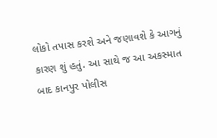લોકો તપાસ કરશે અને જણાવશે કે આગનું કારણ શું હતું. આ સાથે જ આ અકસ્માત બાદ કાનપુર પોલીસ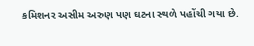કમિશનર અસીમ અરુણ પણ ઘટના સ્થળે પહોંચી ગયા છે.